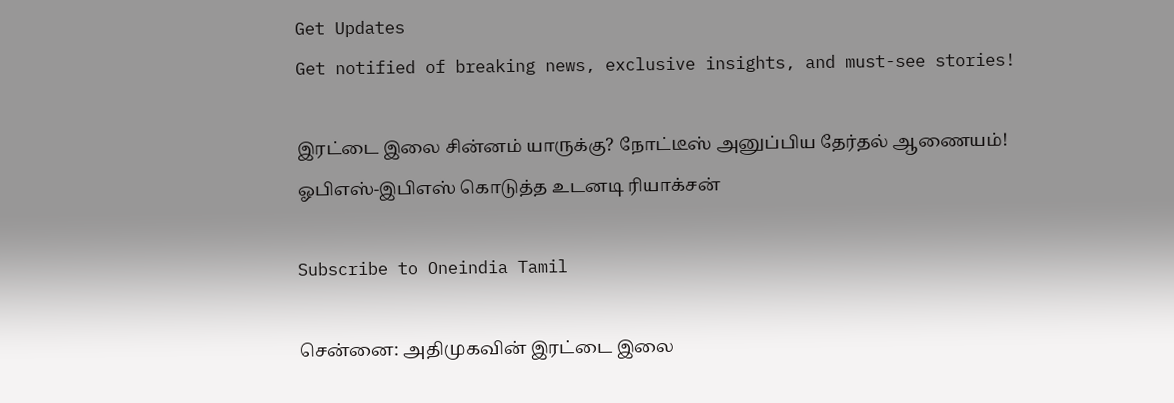Get Updates
Get notified of breaking news, exclusive insights, and must-see stories!

இரட்டை இலை சின்னம் யாருக்கு? நோட்டீஸ் அனுப்பிய தேர்தல் ஆணையம்! ஓபிஎஸ்-இபிஎஸ் கொடுத்த உடனடி ரியாக்சன்

Subscribe to Oneindia Tamil

சென்னை: அதிமுகவின் இரட்டை இலை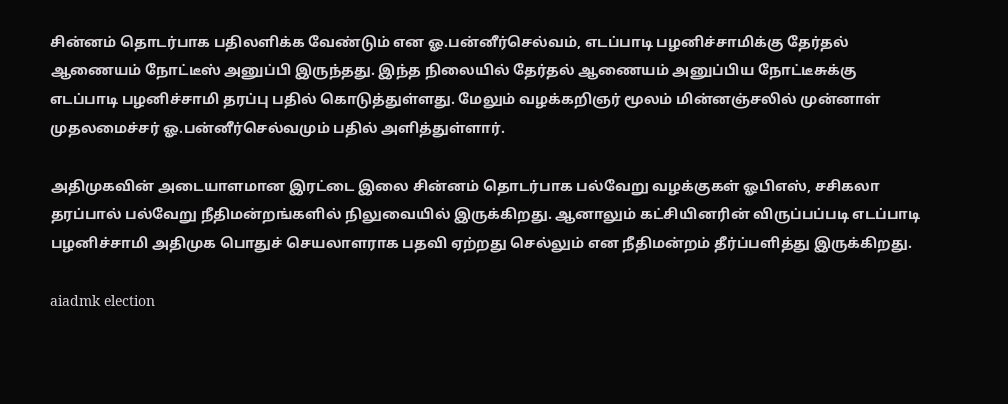சின்னம் தொடர்பாக பதிலளிக்க வேண்டும் என ஓ.பன்னீர்செல்வம், எடப்பாடி பழனிச்சாமிக்கு தேர்தல் ஆணையம் நோட்டீஸ் அனுப்பி இருந்தது. இந்த நிலையில் தேர்தல் ஆணையம் அனுப்பிய நோட்டீசுக்கு எடப்பாடி பழனிச்சாமி தரப்பு பதில் கொடுத்துள்ளது. மேலும் வழக்கறிஞர் மூலம் மின்னஞ்சலில் முன்னாள் முதலமைச்சர் ஓ.பன்னீர்செல்வமும் பதில் அளித்துள்ளார்.

அதிமுகவின் அடையாளமான இரட்டை இலை சின்னம் தொடர்பாக பல்வேறு வழக்குகள் ஓபிஎஸ், சசிகலா தரப்பால் பல்வேறு நீதிமன்றங்களில் நிலுவையில் இருக்கிறது. ஆனாலும் கட்சியினரின் விருப்பப்படி எடப்பாடி பழனிச்சாமி அதிமுக பொதுச் செயலாளராக பதவி ஏற்றது செல்லும் என நீதிமன்றம் தீர்ப்பளித்து இருக்கிறது.

aiadmk election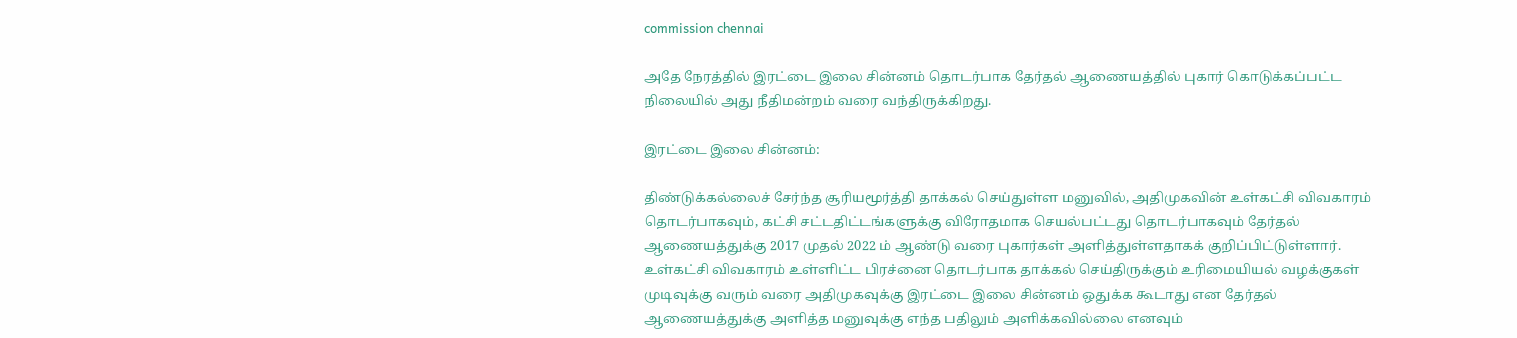commission chennai

அதே நேரத்தில் இரட்டை இலை சின்னம் தொடர்பாக தேர்தல் ஆணையத்தில் புகார் கொடுக்கப்பட்ட நிலையில் அது நீதிமன்றம் வரை வந்திருக்கிறது.

இரட்டை இலை சின்னம்:

திண்டுக்கல்லைச் சேர்ந்த சூரியமூர்த்தி தாக்கல் செய்துள்ள மனுவில், அதிமுகவின் உள்கட்சி விவகாரம் தொடர்பாகவும், கட்சி சட்டதிட்டங்களுக்கு விரோதமாக செயல்பட்டது தொடர்பாகவும் தேர்தல் ஆணையத்துக்கு 2017 முதல் 2022 ம் ஆண்டு வரை புகார்கள் அளித்துள்ளதாகக் குறிப்பிட்டுள்ளார். உள்கட்சி விவகாரம் உள்ளிட்ட பிரச்னை தொடர்பாக தாக்கல் செய்திருக்கும் உரிமையியல் வழக்குகள் முடிவுக்கு வரும் வரை அதிமுகவுக்கு இரட்டை இலை சின்னம் ஒதுக்க கூடாது என தேர்தல் ஆணையத்துக்கு அளித்த மனுவுக்கு எந்த பதிலும் அளிக்கவில்லை எனவும்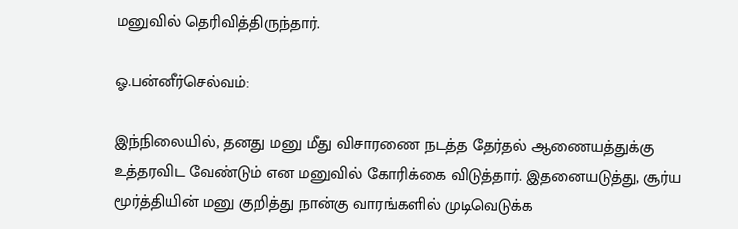மனுவில் தெரிவித்திருந்தார்.

ஓ.பன்னீர்செல்வம்:

இந்நிலையில், தனது மனு மீது விசாரணை நடத்த தேர்தல் ஆணையத்துக்கு உத்தரவிட வேண்டும் என மனுவில் கோரிக்கை விடுத்தார். இதனையடுத்து, சூர்ய மூர்த்தியின் மனு குறித்து நான்கு வாரங்களில் முடிவெடுக்க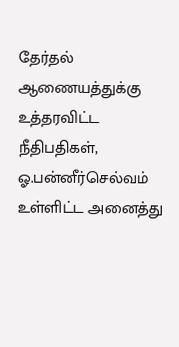தேர்தல் ஆணையத்துக்கு உத்தரவிட்ட நீதிபதிகள், ஓ.பன்னீர்செல்வம் உள்ளிட்ட அனைத்து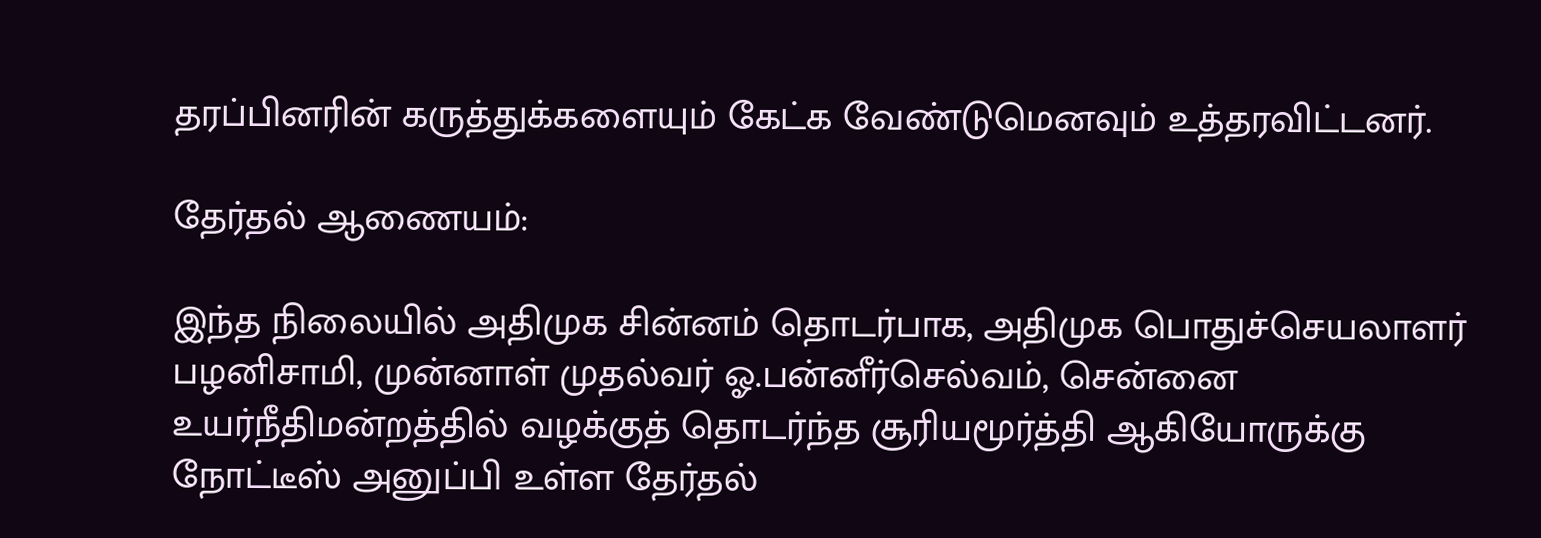தரப்பினரின் கருத்துக்களையும் கேட்க வேண்டுமெனவும் உத்தரவிட்டனர்.

தேர்தல் ஆணையம்:

இந்த நிலையில் அதிமுக சின்னம் தொடர்பாக, அதிமுக பொதுச்செயலாளர் பழனிசாமி, முன்னாள் முதல்வர் ஓ.பன்னீர்செல்வம், சென்னை உயர்நீதிமன்றத்தில் வழக்குத் தொடர்ந்த சூரியமூர்த்தி ஆகியோருக்கு நோட்டீஸ் அனுப்பி உள்ள தேர்தல்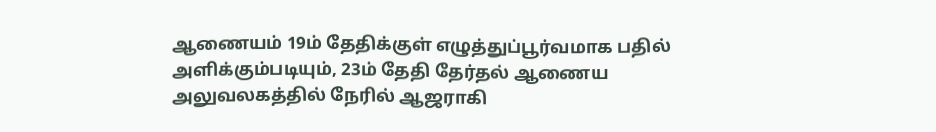ஆணையம் 19ம் தேதிக்குள் எழுத்துப்பூர்வமாக பதில் அளிக்கும்படியும், 23ம் தேதி தேர்தல் ஆணைய அலுவலகத்தில் நேரில் ஆஜராகி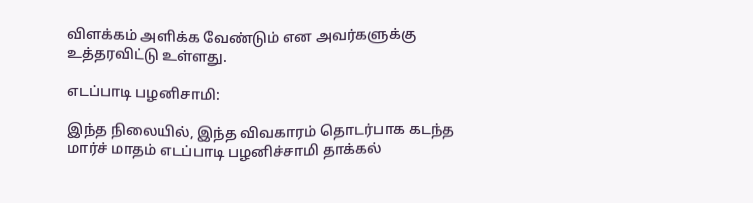விளக்கம் அளிக்க வேண்டும் என அவர்களுக்கு உத்தரவிட்டு உள்ளது.

எடப்பாடி பழனிசாமி:

இந்த நிலையில், இந்த விவகாரம் தொடர்பாக கடந்த மார்ச் மாதம் எடப்பாடி பழனிச்சாமி தாக்கல்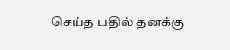செய்த பதில் தனக்கு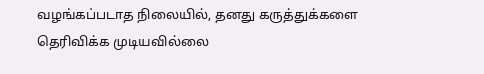வழங்கப்படாத நிலையில், தனது கருத்துக்களை தெரிவிக்க முடியவில்லை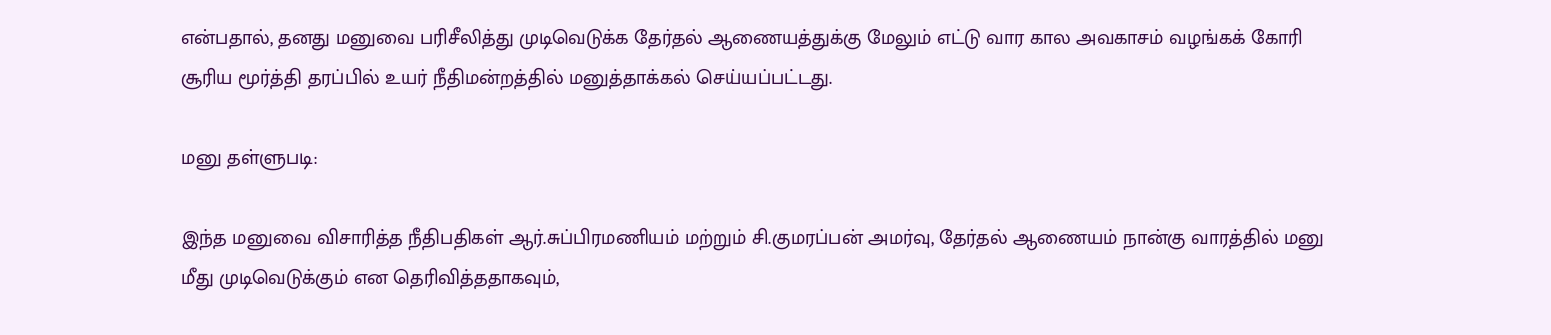என்பதால், தனது மனுவை பரிசீலித்து முடிவெடுக்க தேர்தல் ஆணையத்துக்கு மேலும் எட்டு வார கால அவகாசம் வழங்கக் கோரி சூரிய மூர்த்தி தரப்பில் உயர் நீதிமன்றத்தில் மனுத்தாக்கல் செய்யப்பட்டது.

மனு தள்ளுபடி:

இந்த மனுவை விசாரித்த நீதிபதிகள் ஆர்.சுப்பிரமணியம் மற்றும் சி.குமரப்பன் அமர்வு, தேர்தல் ஆணையம் நான்கு வாரத்தில் மனு மீது முடிவெடுக்கும் என தெரிவித்ததாகவும்,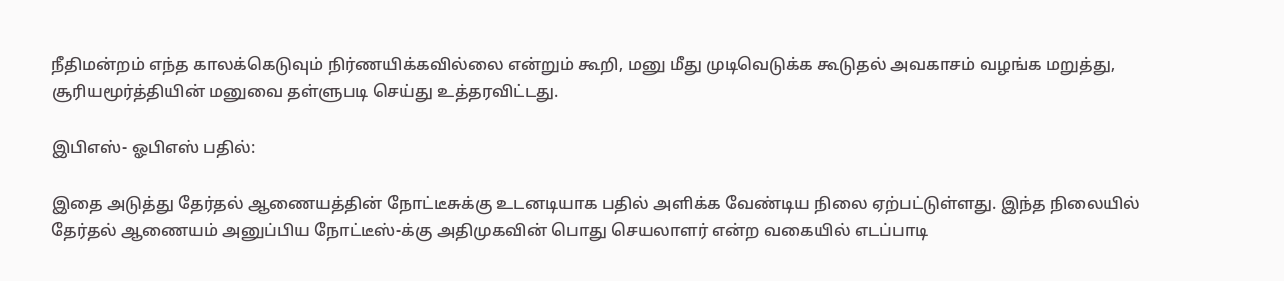நீதிமன்றம் எந்த காலக்கெடுவும் நிர்ணயிக்கவில்லை என்றும் கூறி, மனு மீது முடிவெடுக்க கூடுதல் அவகாசம் வழங்க மறுத்து, சூரியமூர்த்தியின் மனுவை தள்ளுபடி செய்து உத்தரவிட்டது.

இபிஎஸ்- ஓபிஎஸ் பதில்:

இதை அடுத்து தேர்தல் ஆணையத்தின் நோட்டீசுக்கு உடனடியாக பதில் அளிக்க வேண்டிய நிலை ஏற்பட்டுள்ளது. இந்த நிலையில் தேர்தல் ஆணையம் அனுப்பிய நோட்டீஸ்-க்கு அதிமுகவின் பொது செயலாளர் என்ற வகையில் எடப்பாடி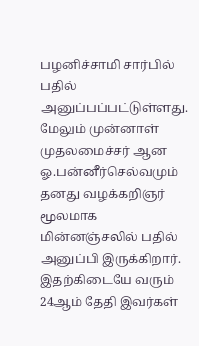பழனிச்சாமி சார்பில் பதில் அனுப்பப்பட்டுள்ளது. மேலும் முன்னாள் முதலமைச்சர் ஆன ஓ.பன்னீர்செல்வமும் தனது வழக்கறிஞர் மூலமாக மின்னஞ்சலில் பதில் அனுப்பி இருக்கிறார். இதற்கிடையே வரும் 24ஆம் தேதி இவர்கள்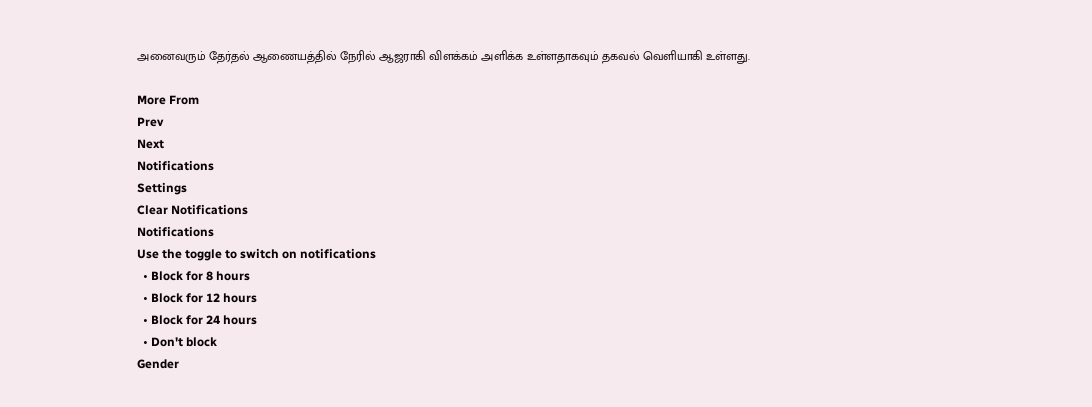அனைவரும் தேர்தல் ஆணையத்தில் நேரில் ஆஜராகி விளக்கம் அளிக்க உள்ளதாகவும் தகவல் வெளியாகி உள்ளது.

More From
Prev
Next
Notifications
Settings
Clear Notifications
Notifications
Use the toggle to switch on notifications
  • Block for 8 hours
  • Block for 12 hours
  • Block for 24 hours
  • Don't block
Gender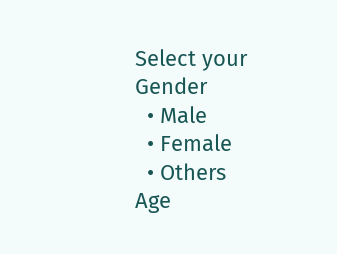Select your Gender
  • Male
  • Female
  • Others
Age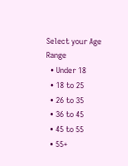Select your Age Range
  • Under 18
  • 18 to 25
  • 26 to 35
  • 36 to 45
  • 45 to 55
  • 55+